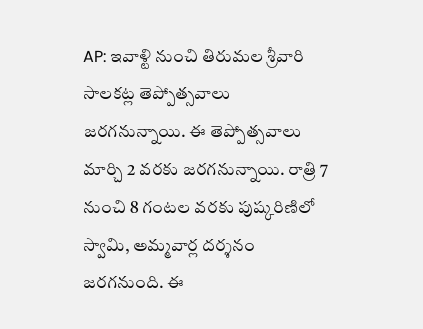AP: ఇవాళ్టి నుంచి తిరుమల శ్రీవారి సాలకట్ల తెప్పోత్సవాలు జరగనున్నాయి. ఈ తెప్పోత్సవాలు మార్చి 2 వరకు జరగనున్నాయి. రాత్రి 7 నుంచి 8 గంటల వరకు పుష్కరిణిలో స్వామి, అమ్మవార్ల దర్శనం జరగనుంది. ఈ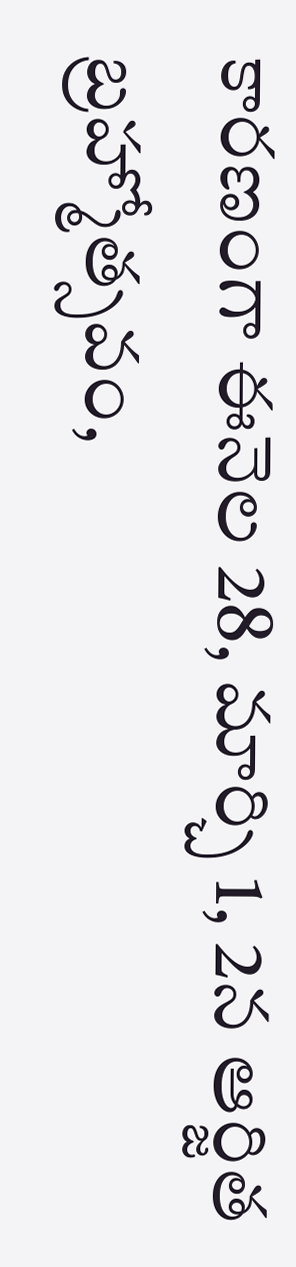కారణంగా ఈనెల 28, మార్చి 1, 2న ఆర్జిత బ్రహ్మోత్సవం,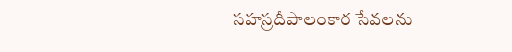సహస్రదీపాలంకార సేవలను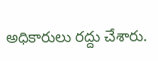అధికారులు రద్దు చేశారు.